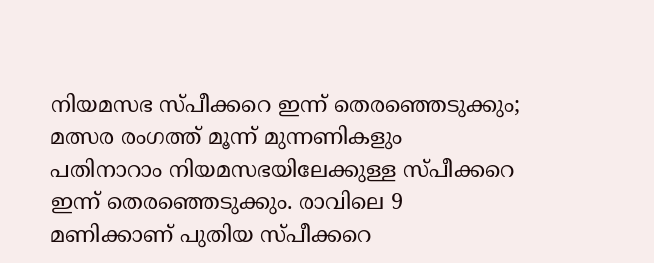നിയമസഭ സ്പീക്കറെ ഇന്ന് തെരഞ്ഞെടുക്കും; മത്സര രംഗത്ത് മൂന്ന് മുന്നണികളും
പതിനാറാം നിയമസഭയിലേക്കുള്ള സ്പീക്കറെ ഇന്ന് തെരഞ്ഞെടുക്കും. രാവിലെ 9 മണിക്കാണ് പുതിയ സ്പീക്കറെ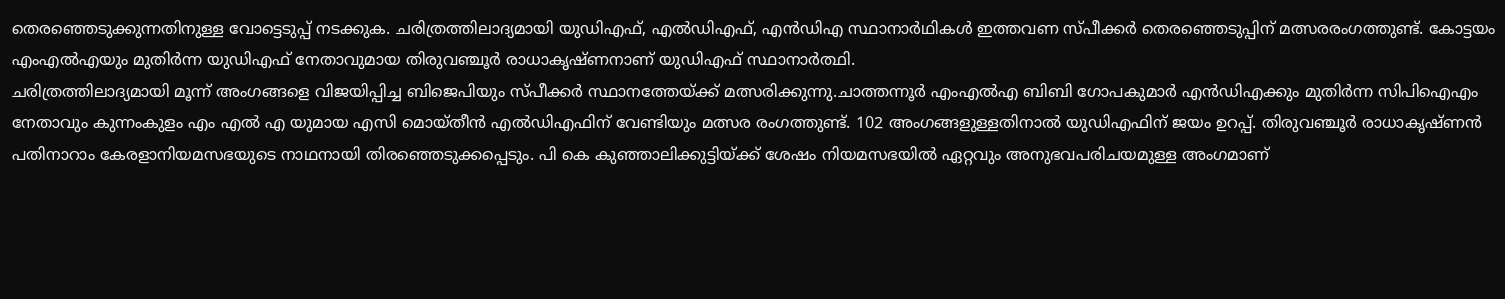തെരഞ്ഞെടുക്കുന്നതിനുള്ള വോട്ടെടുപ്പ് നടക്കുക. ചരിത്രത്തിലാദ്യമായി യുഡിഎഫ്, എൽഡിഎഫ്, എൻഡിഎ സ്ഥാനാർഥികൾ ഇത്തവണ സ്പീക്കർ തെരഞ്ഞെടുപ്പിന് മത്സരരംഗത്തുണ്ട്. കോട്ടയം എംഎൽഎയും മുതിർന്ന യുഡിഎഫ് നേതാവുമായ തിരുവഞ്ചൂർ രാധാകൃഷ്ണനാണ് യുഡിഎഫ് സ്ഥാനാർത്ഥി.
ചരിത്രത്തിലാദ്യമായി മൂന്ന് അംഗങ്ങളെ വിജയിപ്പിച്ച ബിജെപിയും സ്പീക്കർ സ്ഥാനത്തേയ്ക്ക് മത്സരിക്കുന്നു.ചാത്തന്നൂർ എംഎൽഎ ബിബി ഗോപകുമാർ എൻഡിഎക്കും മുതിർന്ന സിപിഐഎം നേതാവും കുന്നംകുളം എം എൽ എ യുമായ എസി മൊയ്തീൻ എൽഡിഎഫിന് വേണ്ടിയും മത്സര രംഗത്തുണ്ട്. 102 അംഗങ്ങളുള്ളതിനാൽ യുഡിഎഫിന് ജയം ഉറപ്പ്. തിരുവഞ്ചൂർ രാധാകൃഷ്ണൻ പതിനാറാം കേരളാനിയമസഭയുടെ നാഥനായി തിരഞ്ഞെടുക്കപ്പെടും. പി കെ കുഞ്ഞാലിക്കുട്ടിയ്ക്ക് ശേഷം നിയമസഭയിൽ ഏറ്റവും അനുഭവപരിചയമുള്ള അംഗമാണ്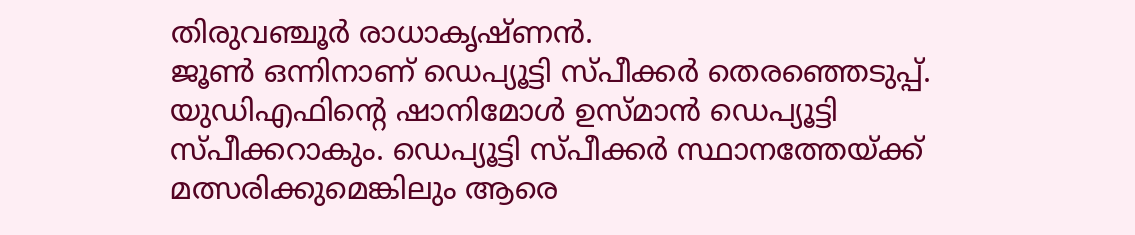തിരുവഞ്ചൂർ രാധാകൃഷ്ണൻ.
ജൂൺ ഒന്നിനാണ് ഡെപ്യൂട്ടി സ്പീക്കർ തെരഞ്ഞെടുപ്പ്. യുഡിഎഫിന്റെ ഷാനിമോൾ ഉസ്മാൻ ഡെപ്യൂട്ടി സ്പീക്കറാകും. ഡെപ്യൂട്ടി സ്പീക്കർ സ്ഥാനത്തേയ്ക്ക് മത്സരിക്കുമെങ്കിലും ആരെ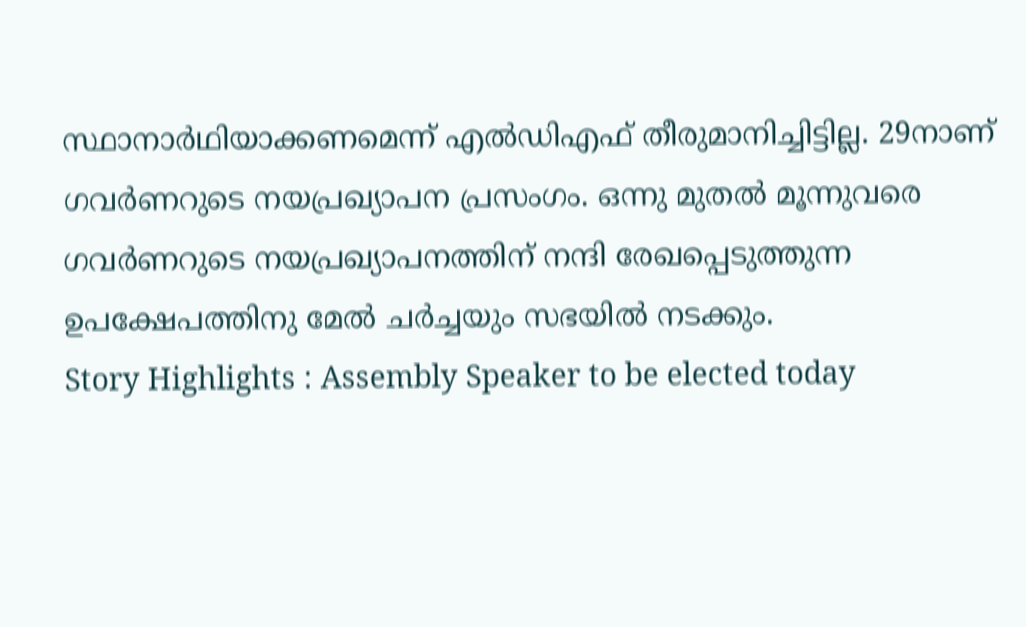സ്ഥാനാർഥിയാക്കണമെന്ന് എൽഡിഎഫ് തീരുമാനിച്ചിട്ടില്ല. 29നാണ് ഗവർണറുടെ നയപ്രഖ്യാപന പ്രസംഗം. ഒന്നു മുതൽ മൂന്നുവരെ ഗവർണറുടെ നയപ്രഖ്യാപനത്തിന് നന്ദി രേഖപ്പെടുത്തുന്ന ഉപക്ഷേപത്തിനു മേൽ ചർച്ചയും സഭയിൽ നടക്കും.
Story Highlights : Assembly Speaker to be elected today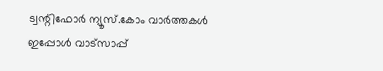ട്വന്റിഫോർ ന്യൂസ്.കോം വാർത്തകൾ ഇപ്പോൾ വാട്സാപ്പ്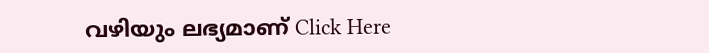വഴിയും ലഭ്യമാണ് Click Here